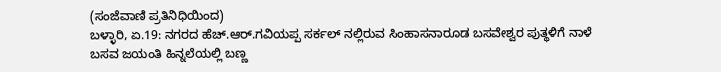(ಸಂಜೆವಾಣಿ ಪ್ರತಿನಿಧಿಯಿಂದ)
ಬಳ್ಳಾರಿ, ಏ.19: ನಗರದ ಹೆಚ್.ಆರ್.ಗವಿಯಪ್ಪ ಸರ್ಕಲ್ ನಲ್ಲಿರುವ ಸಿಂಹಾಸನಾರೂಡ ಬಸವೇಶ್ವರ ಪುತ್ಥಳಿಗೆ ನಾಳೆ ಬಸವ ಜಯಂತಿ ಹಿನ್ನಲೆಯಲ್ಲಿ ಬಣ್ಣ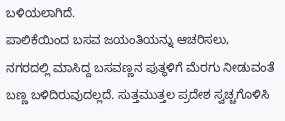ಬಳಿಯಲಾಗಿದೆ.
ಪಾಲಿಕೆಯಿಂದ ಬಸವ ಜಯಂತಿಯನ್ನು ಆಚರಿಸಲು,
ನಗರದಲ್ಲಿ ಮಾಸಿದ್ದ ಬಸವಣ್ಣನ ಪುತ್ಥಳಿಗೆ ಮೆರಗು ನೀಡುವಂತೆ ಬಣ್ಣ ಬಳಿದಿರುವುದಲ್ಲದೆ. ಸುತ್ತಮುತ್ತಲ ಪ್ರದೇಶ ಸ್ವಚ್ಚಗೊಳಿಸಿ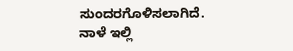ಸುಂದರಗೊಳಿಸಲಾಗಿದೆ.
ನಾಳೆ ಇಲ್ಲಿ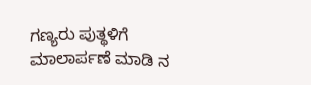ಗಣ್ಯರು ಪುತ್ಥಳಿಗೆ ಮಾಲಾರ್ಪಣೆ ಮಾಡಿ ನ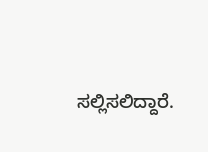ಸಲ್ಲಿಸಲಿದ್ದಾರೆ.